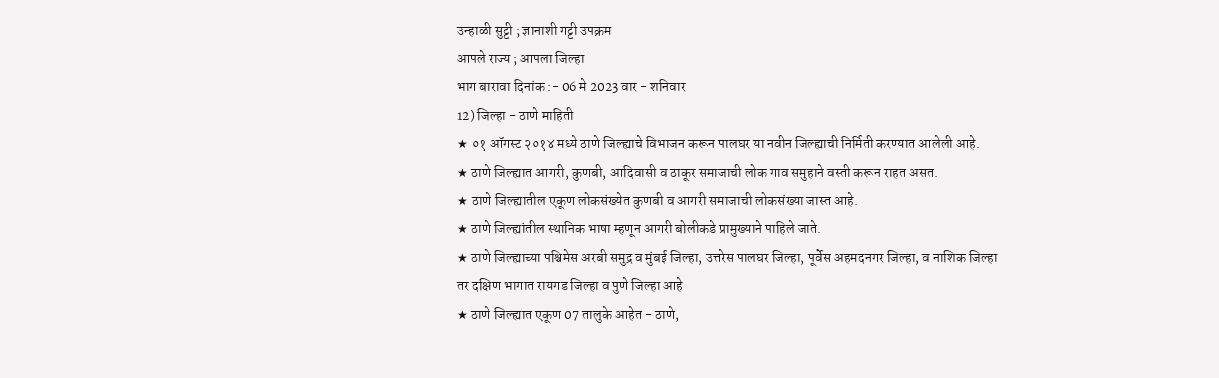उन्हाळी सुट्टी ; ज्ञानाशी गट्टी उपक्रम
आपले राज्य ; आपला जिल्हा
भाग बारावा दिनांक :- 06 मे 2023 वार - शनिवार
12) जिल्हा - ठाणे माहिती
★ ०१ ऑगस्ट २०१४ मध्ये ठाणे जिल्ह्याचे विभाजन करून पालघर या नवीन जिल्ह्याची निर्मिती करण्यात आलेली आहे.
★ ठाणे जिल्ह्यात आगरी, कुणबी, आदिवासी व ठाकूर समाजाची लोक गाव समुहाने वस्ती करून राहत असत.
★ ठाणे जिल्ह्यातील एकूण लोकसंख्येत कुणबी व आगरी समाजाची लोकसंख्या जास्त आहे.
★ ठाणे जिल्ह्यांतील स्थानिक भाषा म्हणून आगरी बोलीकडे प्रामुख्याने पाहिले जाते.
★ ठाणे जिल्ह्याच्या पश्चिमेस अरबी समुद्र व मुंबई जिल्हा, उत्तरेस पालघर जिल्हा, पूर्वेस अहमदनगर जिल्हा, व नाशिक जिल्हा तर दक्षिण भागात रायगड जिल्हा व पुणे जिल्हा आहे
★ ठाणे जिल्ह्यात एकूण 07 तालुके आहेत - ठाणे,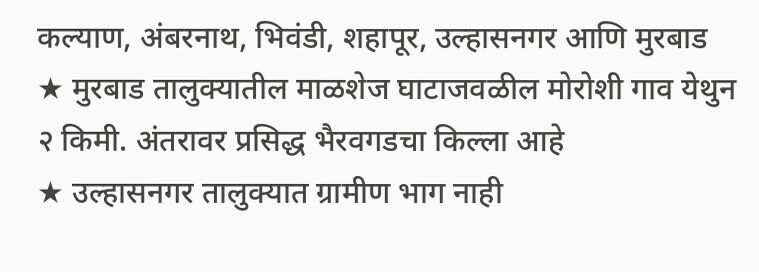कल्याण, अंबरनाथ, भिवंडी, शहापूर, उल्हासनगर आणि मुरबाड
★ मुरबाड तालुक्यातील माळशेज घाटाजवळील मोरोशी गाव येथुन २ किमी. अंतरावर प्रसिद्ध भैरवगडचा किल्ला आहे
★ उल्हासनगर तालुक्यात ग्रामीण भाग नाही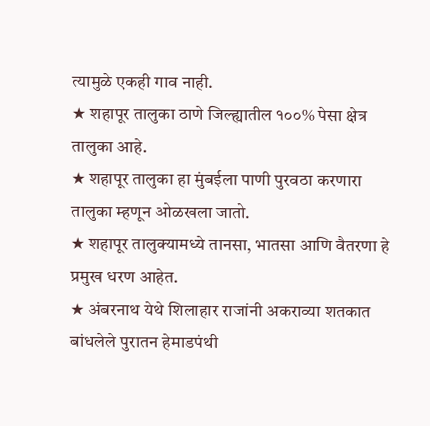त्यामुळे एकही गाव नाही.
★ शहापूर तालुका ठाणे जिल्ह्यातील १००% पेसा क्षेत्र तालुका आहे.
★ शहापूर तालुका हा मुंबईला पाणी पुरवठा करणारा तालुका म्हणून ओळखला जातो.
★ शहापूर तालुक्यामध्ये तानसा, भातसा आणि वैतरणा हे प्रमुख धरण आहेत.
★ अंबरनाथ येथे शिलाहार राजांनी अकराव्या शतकात बांधलेले पुरातन हेमाडपंथी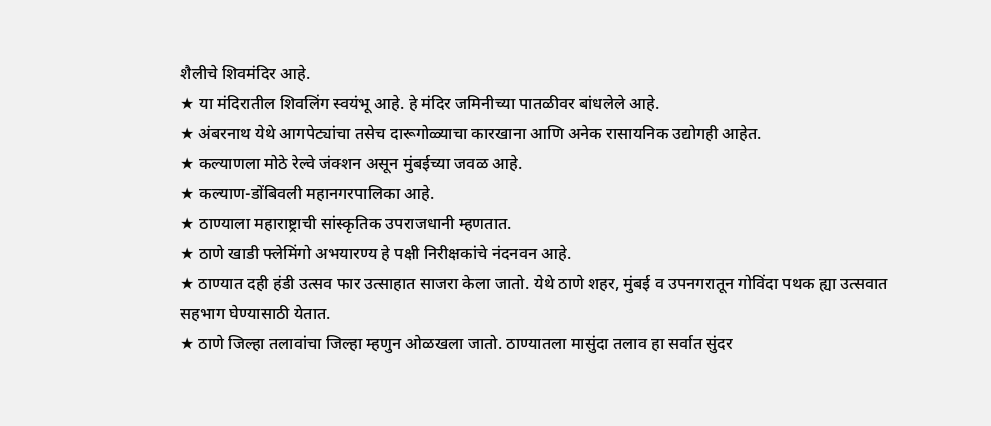शैलीचे शिवमंदिर आहे.
★ या मंदिरातील शिवलिंग स्वयंभू आहे. हे मंदिर जमिनीच्या पातळीवर बांधलेले आहे.
★ अंबरनाथ येथे आगपेट्यांचा तसेच दारूगोळ्याचा कारखाना आणि अनेक रासायनिक उद्योगही आहेत.
★ कल्याणला मोठे रेल्वे जंक्शन असून मुंबईच्या जवळ आहे.
★ कल्याण-डोंबिवली महानगरपालिका आहे.
★ ठाण्याला महाराष्ट्राची सांस्कृतिक उपराजधानी म्हणतात.
★ ठाणे खाडी फ्लेमिंगो अभयारण्य हे पक्षी निरीक्षकांचे नंदनवन आहे.
★ ठाण्यात दही हंडी उत्सव फार उत्साहात साजरा केला जातो. येथे ठाणे शहर, मुंबई व उपनगरातून गोविंदा पथक ह्या उत्सवात सहभाग घेण्यासाठी येतात.
★ ठाणे जिल्हा तलावांचा जिल्हा म्हणुन ओळखला जातो. ठाण्यातला मासुंदा तलाव हा सर्वात सुंदर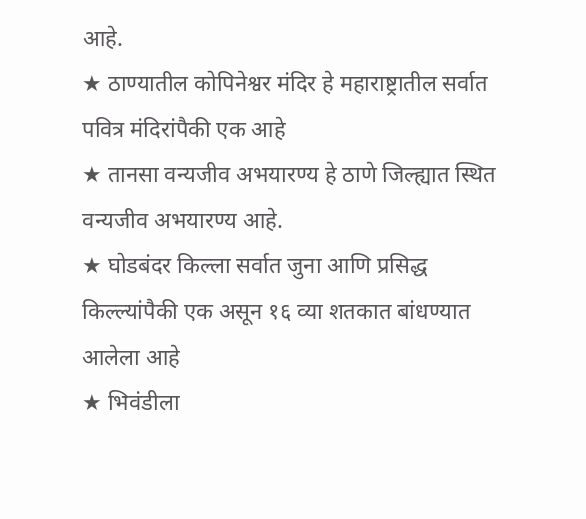आहे.
★ ठाण्यातील कोपिनेश्वर मंदिर हे महाराष्ट्रातील सर्वात पवित्र मंदिरांपैकी एक आहे
★ तानसा वन्यजीव अभयारण्य हे ठाणे जिल्ह्यात स्थित वन्यजीव अभयारण्य आहे.
★ घोडबंदर किल्ला सर्वात जुना आणि प्रसिद्ध किल्ल्यांपैकी एक असून १६ व्या शतकात बांधण्यात आलेला आहे
★ भिवंडीला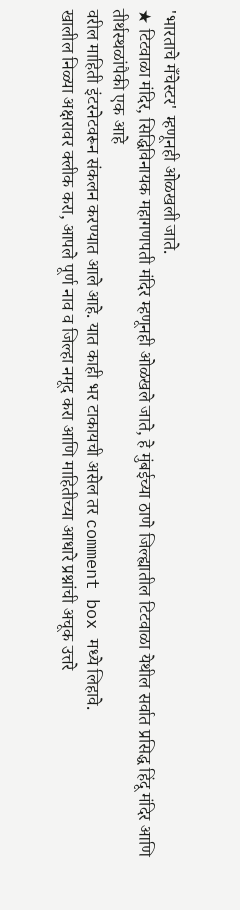'भारताचे मँचेस्टर' म्हणूनही ओळखली जाते.
★ टिटवाळा मंदिर, सिद्धिविनायक महागणपती मंदिर म्हणूनही ओळखले जाते, हे मुंबईच्या ठाणे जिल्ह्यातील टिटवाळा येथील सर्वात प्रसिद्ध हिंदू मंदिर आणि तीर्थस्थळांपैकी एक आहे
वरील माहिती इंटरनेटवरून संकलन करण्यात आले आहे. यात काही भर टाकायची असेल तर comment box मध्ये लिहावे.
खालील निळ्या अक्षरावर क्लीक करा, आपले पूर्ण नाव व जिल्हा नमूद करा आणि माहितीच्या आधारे प्रश्नांची अचूक उत्तरे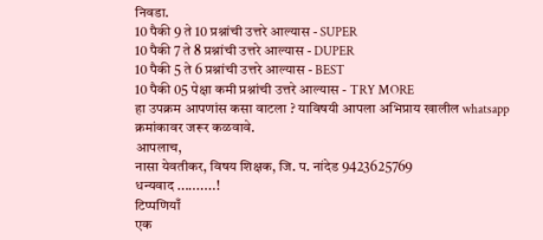निवडा.
10 पैकी 9 ते 10 प्रश्नांची उत्तरे आल्यास - SUPER
10 पैकी 7 ते 8 प्रश्नांची उत्तरे आल्यास - DUPER
10 पैकी 5 ते 6 प्रश्नांची उत्तरे आल्यास - BEST
10 पैकी 05 पेक्षा कमी प्रश्नांची उत्तरे आल्यास - TRY MORE
हा उपक्रम आपणांस कसा वाटला ? याविषयी आपला अभिप्राय खालील whatsapp क्रमांकावर जरूर कळवावे.
आपलाच,
नासा येवतीकर, विषय शिक्षक, जि. प. नांदेड 9423625769
धन्यवाद ..........!
टिप्पणियाँ
एक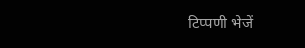टिप्पणी भेजें